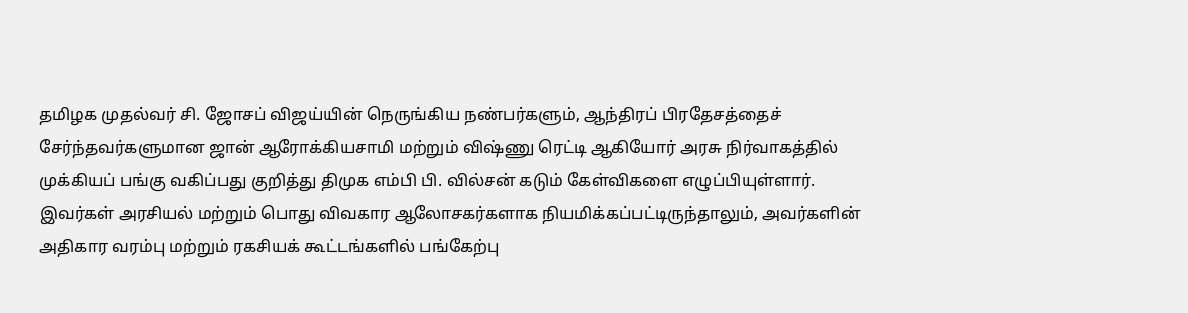தமிழக முதல்வர் சி. ஜோசப் விஜய்யின் நெருங்கிய நண்பர்களும், ஆந்திரப் பிரதேசத்தைச் சேர்ந்தவர்களுமான ஜான் ஆரோக்கியசாமி மற்றும் விஷ்ணு ரெட்டி ஆகியோர் அரசு நிர்வாகத்தில் முக்கியப் பங்கு வகிப்பது குறித்து திமுக எம்பி பி. வில்சன் கடும் கேள்விகளை எழுப்பியுள்ளார். இவர்கள் அரசியல் மற்றும் பொது விவகார ஆலோசகர்களாக நியமிக்கப்பட்டிருந்தாலும், அவர்களின் அதிகார வரம்பு மற்றும் ரகசியக் கூட்டங்களில் பங்கேற்பு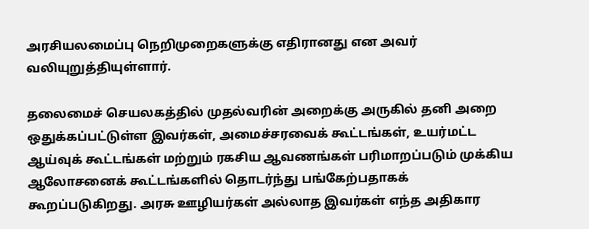அரசியலமைப்பு நெறிமுறைகளுக்கு எதிரானது என அவர் வலியுறுத்தியுள்ளார்.

தலைமைச் செயலகத்தில் முதல்வரின் அறைக்கு அருகில் தனி அறை ஒதுக்கப்பட்டுள்ள இவர்கள், அமைச்சரவைக் கூட்டங்கள், உயர்மட்ட ஆய்வுக் கூட்டங்கள் மற்றும் ரகசிய ஆவணங்கள் பரிமாறப்படும் முக்கிய ஆலோசனைக் கூட்டங்களில் தொடர்ந்து பங்கேற்பதாகக் கூறப்படுகிறது. அரசு ஊழியர்கள் அல்லாத இவர்கள் எந்த அதிகார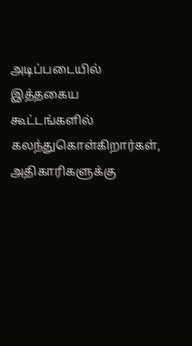அடிப்படையில் இத்தகைய கூட்டங்களில் கலந்துகொள்கிறார்கள், அதிகாரிகளுக்கு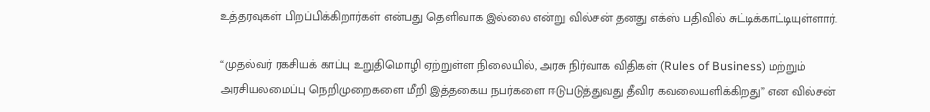உத்தரவுகள் பிறப்பிக்கிறார்கள் என்பது தெளிவாக இல்லை என்று வில்சன் தனது எக்ஸ் பதிவில் சுட்டிக்காட்டியுள்ளார்.

“முதல்வர் ரகசியக் காப்பு உறுதிமொழி ஏற்றுள்ள நிலையில், அரசு நிர்வாக விதிகள் (Rules of Business) மற்றும் அரசியலமைப்பு நெறிமுறைகளை மீறி இத்தகைய நபர்களை ஈடுபடுத்துவது தீவிர கவலையளிக்கிறது” என வில்சன்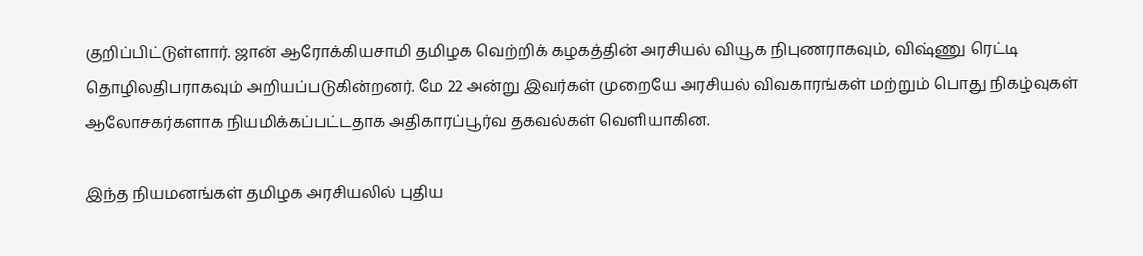குறிப்பிட்டுள்ளார். ஜான் ஆரோக்கியசாமி தமிழக வெற்றிக் கழகத்தின் அரசியல் வியூக நிபுணராகவும், விஷ்ணு ரெட்டி தொழிலதிபராகவும் அறியப்படுகின்றனர். மே 22 அன்று இவர்கள் முறையே அரசியல் விவகாரங்கள் மற்றும் பொது நிகழ்வுகள் ஆலோசகர்களாக நியமிக்கப்பட்டதாக அதிகாரப்பூர்வ தகவல்கள் வெளியாகின.

இந்த நியமனங்கள் தமிழக அரசியலில் புதிய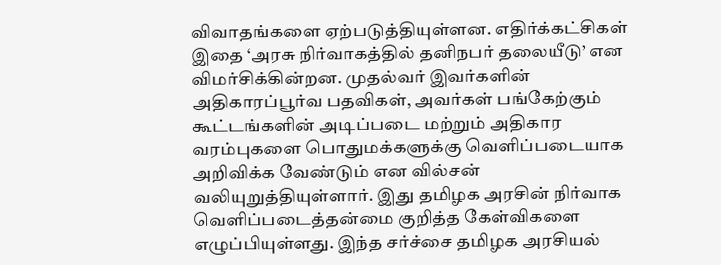விவாதங்களை ஏற்படுத்தியுள்ளன. எதிர்க்கட்சிகள் இதை ‘அரசு நிர்வாகத்தில் தனிநபர் தலையீடு’ என விமர்சிக்கின்றன. முதல்வர் இவர்களின் அதிகாரப்பூர்வ பதவிகள், அவர்கள் பங்கேற்கும் கூட்டங்களின் அடிப்படை மற்றும் அதிகார வரம்புகளை பொதுமக்களுக்கு வெளிப்படையாக அறிவிக்க வேண்டும் என வில்சன் வலியுறுத்தியுள்ளார். இது தமிழக அரசின் நிர்வாக வெளிப்படைத்தன்மை குறித்த கேள்விகளை எழுப்பியுள்ளது. இந்த சர்ச்சை தமிழக அரசியல்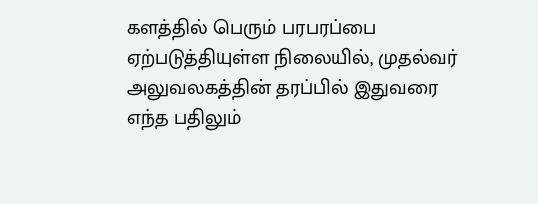களத்தில் பெரும் பரபரப்பை ஏற்படுத்தியுள்ள நிலையில், முதல்வர் அலுவலகத்தின் தரப்பில் இதுவரை எந்த பதிலும்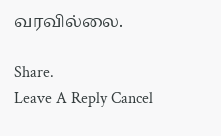வரவில்லை.

Share.
Leave A Reply Cancel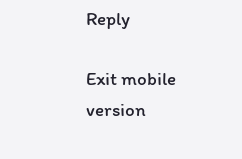Reply

Exit mobile version